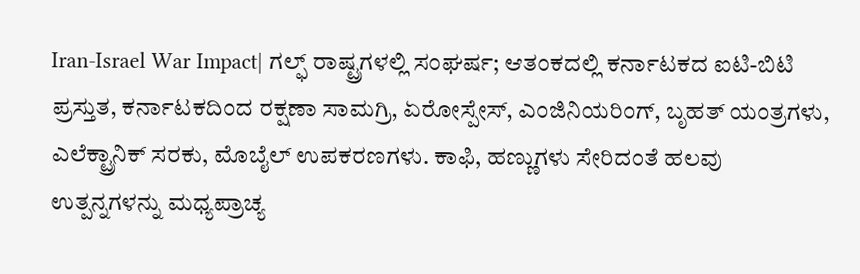Iran-Israel War Impact| ಗಲ್ಫ್ ರಾಷ್ಟ್ರಗಳಲ್ಲಿ ಸಂಘರ್ಷ; ಆತಂಕದಲ್ಲಿ ಕರ್ನಾಟಕದ ಐಟಿ-ಬಿಟಿ
ಪ್ರಸ್ತುತ, ಕರ್ನಾಟಕದಿಂದ ರಕ್ಷಣಾ ಸಾಮಗ್ರಿ, ಏರೋಸ್ಪೇಸ್, ಎಂಜಿನಿಯರಿಂಗ್, ಬೃಹತ್ ಯಂತ್ರಗಳು, ಎಲೆಕ್ಟ್ರಾನಿಕ್ ಸರಕು, ಮೊಬೈಲ್ ಉಪಕರಣಗಳು. ಕಾಫಿ, ಹಣ್ಣುಗಳು ಸೇರಿದಂತೆ ಹಲವು ಉತ್ಪನ್ನಗಳನ್ನು ಮಧ್ಯಪ್ರಾಚ್ಯ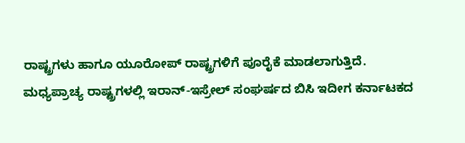ರಾಷ್ಟ್ರಗಳು ಹಾಗೂ ಯೂರೋಪ್ ರಾಷ್ಟ್ರಗಳಿಗೆ ಪೂರೈಕೆ ಮಾಡಲಾಗುತ್ತಿದೆ.
ಮಧ್ಯಪ್ರಾಚ್ಯ ರಾಷ್ಟ್ರಗಳಲ್ಲಿ ಇರಾನ್-ಇಸ್ರೇಲ್ ಸಂಘರ್ಷದ ಬಿಸಿ ಇದೀಗ ಕರ್ನಾಟಕದ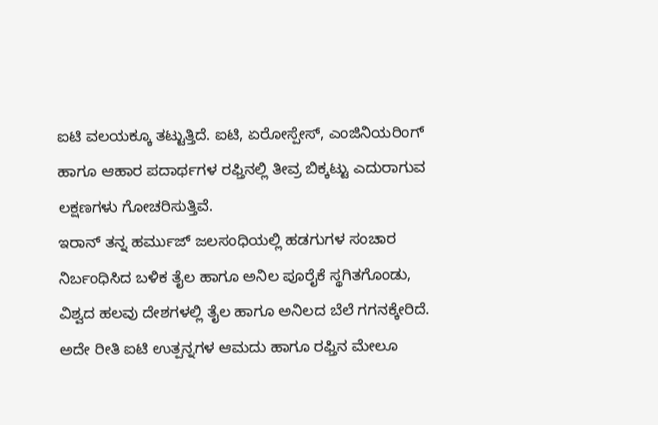ಐಟಿ ವಲಯಕ್ಕೂ ತಟ್ಟುತ್ತಿದೆ. ಐಟಿ, ಏರೋಸ್ಪೇಸ್, ಎಂಜಿನಿಯರಿಂಗ್ ಹಾಗೂ ಆಹಾರ ಪದಾರ್ಥಗಳ ರಫ್ತಿನಲ್ಲಿ ತೀವ್ರ ಬಿಕ್ಕಟ್ಟು ಎದುರಾಗುವ ಲಕ್ಷಣಗಳು ಗೋಚರಿಸುತ್ತಿವೆ.
ಇರಾನ್ ತನ್ನ ಹರ್ಮುಜ್ ಜಲಸಂಧಿಯಲ್ಲಿ ಹಡಗುಗಳ ಸಂಚಾರ ನಿರ್ಬಂಧಿಸಿದ ಬಳಿಕ ತೈಲ ಹಾಗೂ ಅನಿಲ ಪೂರೈಕೆ ಸ್ಥಗಿತಗೊಂಡು, ವಿಶ್ವದ ಹಲವು ದೇಶಗಳಲ್ಲಿ ತೈಲ ಹಾಗೂ ಅನಿಲದ ಬೆಲೆ ಗಗನಕ್ಕೇರಿದೆ. ಅದೇ ರೀತಿ ಐಟಿ ಉತ್ಪನ್ನಗಳ ಆಮದು ಹಾಗೂ ರಫ್ತಿನ ಮೇಲೂ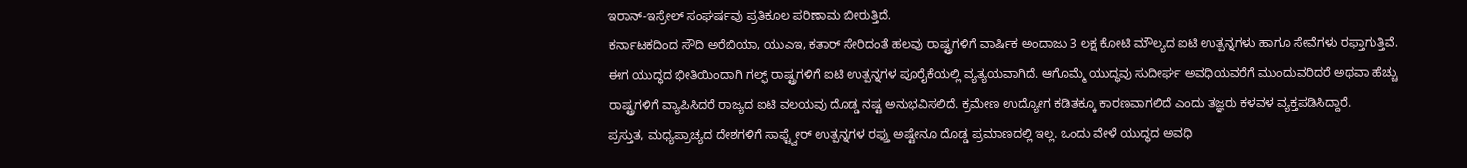ಇರಾನ್-ಇಸ್ರೇಲ್ ಸಂಘರ್ಷವು ಪ್ರತಿಕೂಲ ಪರಿಣಾಮ ಬೀರುತ್ತಿದೆ.
ಕರ್ನಾಟಕದಿಂದ ಸೌದಿ ಅರೆಬಿಯಾ, ಯುಎಇ, ಕತಾರ್ ಸೇರಿದಂತೆ ಹಲವು ರಾಷ್ಟ್ರಗಳಿಗೆ ವಾರ್ಷಿಕ ಅಂದಾಜು 3 ಲಕ್ಷ ಕೋಟಿ ಮೌಲ್ಯದ ಐಟಿ ಉತ್ಪನ್ನಗಳು ಹಾಗೂ ಸೇವೆಗಳು ರಫ್ತಾಗುತ್ತಿವೆ. ಈಗ ಯುದ್ಧದ ಭೀತಿಯಿಂದಾಗಿ ಗಲ್ಫ್ ರಾಷ್ಟ್ರಗಳಿಗೆ ಐಟಿ ಉತ್ಪನ್ನಗಳ ಪೂರೈಕೆಯಲ್ಲಿ ವ್ಯತ್ಯಯವಾಗಿದೆ. ಆಗೊಮ್ಮೆ ಯುದ್ಧವು ಸುದೀರ್ಘ ಅವಧಿಯವರೆಗೆ ಮುಂದುವರಿದರೆ ಅಥವಾ ಹೆಚ್ಚು ರಾಷ್ಟ್ರಗಳಿಗೆ ವ್ಯಾಪಿಸಿದರೆ ರಾಜ್ಯದ ಐಟಿ ವಲಯವು ದೊಡ್ಡ ನಷ್ಟ ಅನುಭವಿಸಲಿದೆ. ಕ್ರಮೇಣ ಉದ್ಯೋಗ ಕಡಿತಕ್ಕೂ ಕಾರಣವಾಗಲಿದೆ ಎಂದು ತಜ್ಞರು ಕಳವಳ ವ್ಯಕ್ತಪಡಿಸಿದ್ದಾರೆ.
ಪ್ರಸ್ತುತ, ಮಧ್ಯಪ್ರಾಚ್ಯದ ದೇಶಗಳಿಗೆ ಸಾಫ್ಟ್ವೇರ್ ಉತ್ಪನ್ನಗಳ ರಫ್ತು ಅಷ್ಟೇನೂ ದೊಡ್ಡ ಪ್ರಮಾಣದಲ್ಲಿ ಇಲ್ಲ. ಒಂದು ವೇಳೆ ಯುದ್ಧದ ಅವಧಿ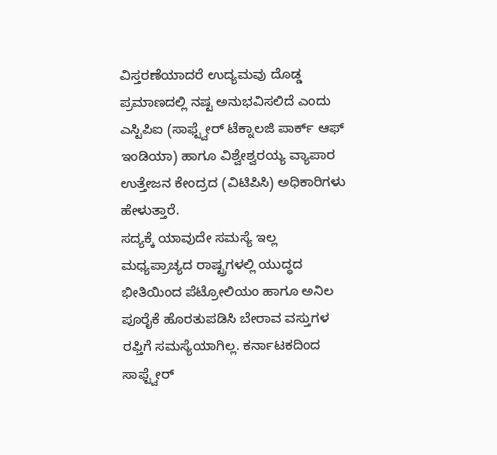ವಿಸ್ತರಣೆಯಾದರೆ ಉದ್ಯಮವು ದೊಡ್ಡ ಪ್ರಮಾಣದಲ್ಲಿ ನಷ್ಟ ಅನುಭವಿಸಲಿದೆ ಎಂದು ಎಸ್ಟಿಪಿಐ (ಸಾಫ್ಟ್ವೇರ್ ಟೆಕ್ನಾಲಜಿ ಪಾರ್ಕ್ ಆಫ್ ಇಂಡಿಯಾ) ಹಾಗೂ ವಿಶ್ವೇಶ್ವರಯ್ಯ ವ್ಯಾಪಾರ ಉತ್ತೇಜನ ಕೇಂದ್ರದ (ವಿಟಿಪಿಸಿ) ಅಧಿಕಾರಿಗಳು ಹೇಳುತ್ತಾರೆ.
ಸದ್ಯಕ್ಕೆ ಯಾವುದೇ ಸಮಸ್ಯೆ ಇಲ್ಲ
ಮಧ್ಯಪ್ರಾಚ್ಯದ ರಾಷ್ಟ್ರಗಳಲ್ಲಿ ಯುದ್ಧದ ಭೀತಿಯಿಂದ ಪೆಟ್ರೋಲಿಯಂ ಹಾಗೂ ಅನಿಲ ಪೂರೈಕೆ ಹೊರತುಪಡಿಸಿ ಬೇರಾವ ವಸ್ತುಗಳ ರಫ್ತಿಗೆ ಸಮಸ್ಯೆಯಾಗಿಲ್ಲ. ಕರ್ನಾಟಕದಿಂದ ಸಾಫ್ಟ್ವೇರ್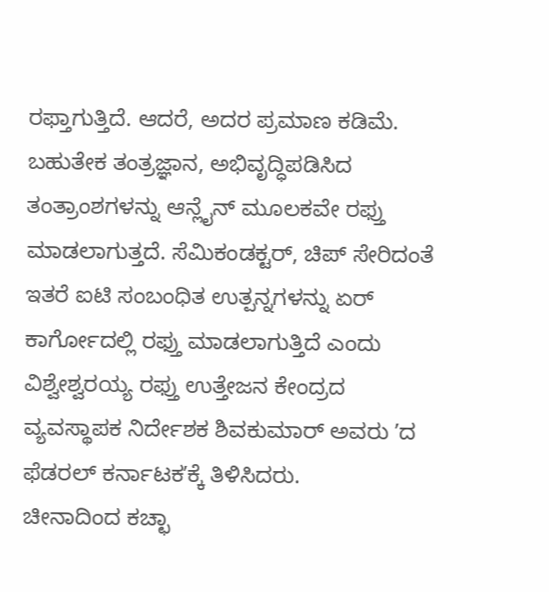ರಫ್ತಾಗುತ್ತಿದೆ. ಆದರೆ, ಅದರ ಪ್ರಮಾಣ ಕಡಿಮೆ. ಬಹುತೇಕ ತಂತ್ರಜ್ಞಾನ, ಅಭಿವೃದ್ಧಿಪಡಿಸಿದ ತಂತ್ರಾಂಶಗಳನ್ನು ಆನ್ಲೈನ್ ಮೂಲಕವೇ ರಫ್ತು ಮಾಡಲಾಗುತ್ತದೆ. ಸೆಮಿಕಂಡಕ್ಟರ್, ಚಿಪ್ ಸೇರಿದಂತೆ ಇತರೆ ಐಟಿ ಸಂಬಂಧಿತ ಉತ್ಪನ್ನಗಳನ್ನು ಏರ್ ಕಾರ್ಗೋದಲ್ಲಿ ರಫ್ತು ಮಾಡಲಾಗುತ್ತಿದೆ ಎಂದು ವಿಶ್ವೇಶ್ವರಯ್ಯ ರಫ್ತು ಉತ್ತೇಜನ ಕೇಂದ್ರದ ವ್ಯವಸ್ಥಾಪಕ ನಿರ್ದೇಶಕ ಶಿವಕುಮಾರ್ ಅವರು ʼದ ಫೆಡರಲ್ ಕರ್ನಾಟಕʼಕ್ಕೆ ತಿಳಿಸಿದರು.
ಚೀನಾದಿಂದ ಕಚ್ಛಾ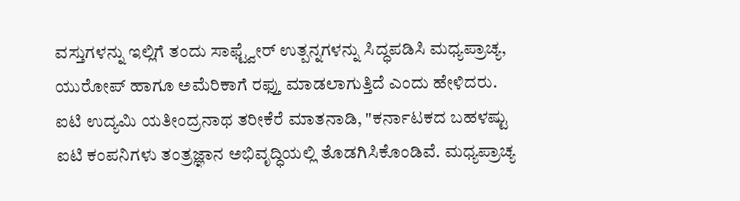ವಸ್ತುಗಳನ್ನು ಇಲ್ಲಿಗೆ ತಂದು ಸಾಫ್ಟ್ವೇರ್ ಉತ್ಪನ್ನಗಳನ್ನು ಸಿದ್ಧಪಡಿಸಿ ಮಧ್ಯಪ್ರಾಚ್ಯ, ಯುರೋಪ್ ಹಾಗೂ ಅಮೆರಿಕಾಗೆ ರಫ್ತು ಮಾಡಲಾಗುತ್ತಿದೆ ಎಂದು ಹೇಳಿದರು.
ಐಟಿ ಉದ್ಯಮಿ ಯತೀಂದ್ರನಾಥ ತರೀಕೆರೆ ಮಾತನಾಡಿ, "ಕರ್ನಾಟಕದ ಬಹಳಷ್ಟು ಐಟಿ ಕಂಪನಿಗಳು ತಂತ್ರಜ್ಞಾನ ಅಭಿವೃದ್ಧಿಯಲ್ಲಿ ತೊಡಗಿಸಿಕೊಂಡಿವೆ. ಮಧ್ಯಪ್ರಾಚ್ಯ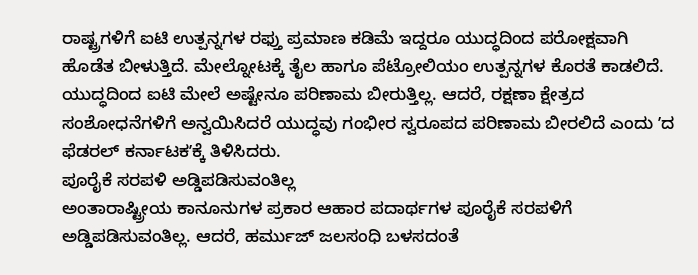ರಾಷ್ಟ್ರಗಳಿಗೆ ಐಟಿ ಉತ್ಪನ್ನಗಳ ರಫ್ತು ಪ್ರಮಾಣ ಕಡಿಮೆ ಇದ್ದರೂ ಯುದ್ಧದಿಂದ ಪರೋಕ್ಷವಾಗಿ ಹೊಡೆತ ಬೀಳುತ್ತಿದೆ. ಮೇಲ್ನೋಟಕ್ಕೆ ತೈಲ ಹಾಗೂ ಪೆಟ್ರೋಲಿಯಂ ಉತ್ಪನ್ನಗಳ ಕೊರತೆ ಕಾಡಲಿದೆ. ಯುದ್ಧದಿಂದ ಐಟಿ ಮೇಲೆ ಅಷ್ಟೇನೂ ಪರಿಣಾಮ ಬೀರುತ್ತಿಲ್ಲ. ಆದರೆ, ರಕ್ಷಣಾ ಕ್ಷೇತ್ರದ ಸಂಶೋಧನೆಗಳಿಗೆ ಅನ್ವಯಿಸಿದರೆ ಯುದ್ಧವು ಗಂಭೀರ ಸ್ವರೂಪದ ಪರಿಣಾಮ ಬೀರಲಿದೆ ಎಂದು ʼದ ಫೆಡರಲ್ ಕರ್ನಾಟಕʼಕ್ಕೆ ತಿಳಿಸಿದರು.
ಪೂರೈಕೆ ಸರಪಳಿ ಅಡ್ಡಿಪಡಿಸುವಂತಿಲ್ಲ
ಅಂತಾರಾಷ್ಟ್ರೀಯ ಕಾನೂನುಗಳ ಪ್ರಕಾರ ಆಹಾರ ಪದಾರ್ಥಗಳ ಪೂರೈಕೆ ಸರಪಳಿಗೆ ಅಡ್ಡಿಪಡಿಸುವಂತಿಲ್ಲ. ಆದರೆ, ಹರ್ಮುಜ್ ಜಲಸಂಧಿ ಬಳಸದಂತೆ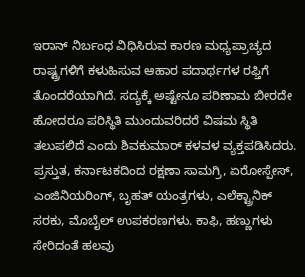ಇರಾನ್ ನಿರ್ಬಂಧ ವಿಧಿಸಿರುವ ಕಾರಣ ಮಧ್ಯಪ್ರಾಚ್ಯದ ರಾಷ್ಟ್ರಗಳಿಗೆ ಕಳುಹಿಸುವ ಆಹಾರ ಪದಾರ್ಥಗಳ ರಫ್ತಿಗೆ ತೊಂದರೆಯಾಗಿದೆ. ಸದ್ಯಕ್ಕೆ ಅಷ್ಟೇನೂ ಪರಿಣಾಮ ಬೀರದೇ ಹೋದರೂ ಪರಿಸ್ಥಿತಿ ಮುಂದುವರಿದರೆ ವಿಷಮ ಸ್ಥಿತಿ ತಲುಪಲಿದೆ ಎಂದು ಶಿವಕುಮಾರ್ ಕಳವಳ ವ್ಯಕ್ತಪಡಿಸಿದರು.
ಪ್ರಸ್ತುತ, ಕರ್ನಾಟಕದಿಂದ ರಕ್ಷಣಾ ಸಾಮಗ್ರಿ, ಏರೋಸ್ಪೇಸ್, ಎಂಜಿನಿಯರಿಂಗ್, ಬೃಹತ್ ಯಂತ್ರಗಳು, ಎಲೆಕ್ಟ್ರಾನಿಕ್ ಸರಕು, ಮೊಬೈಲ್ ಉಪಕರಣಗಳು. ಕಾಫಿ, ಹಣ್ಣುಗಳು ಸೇರಿದಂತೆ ಹಲವು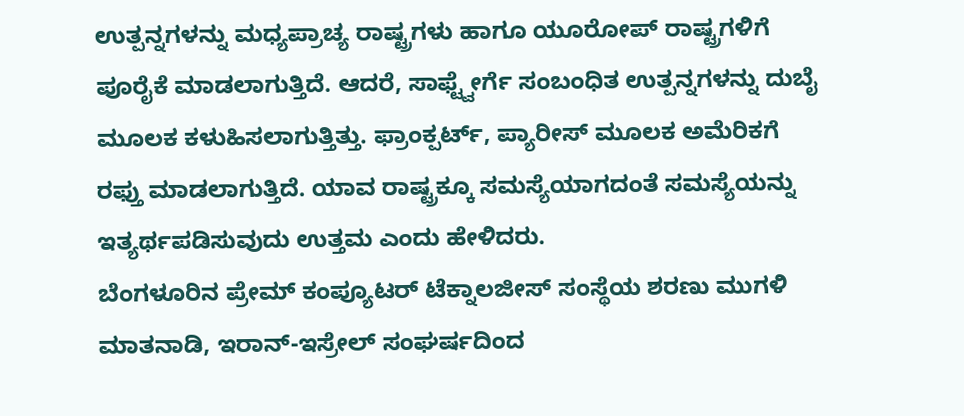ಉತ್ಪನ್ನಗಳನ್ನು ಮಧ್ಯಪ್ರಾಚ್ಯ ರಾಷ್ಟ್ರಗಳು ಹಾಗೂ ಯೂರೋಪ್ ರಾಷ್ಟ್ರಗಳಿಗೆ ಪೂರೈಕೆ ಮಾಡಲಾಗುತ್ತಿದೆ. ಆದರೆ, ಸಾಫ್ಟ್ವೇರ್ಗೆ ಸಂಬಂಧಿತ ಉತ್ಪನ್ನಗಳನ್ನು ದುಬೈ ಮೂಲಕ ಕಳುಹಿಸಲಾಗುತ್ತಿತ್ತು. ಫ್ರಾಂಕ್ಪರ್ಟ್, ಪ್ಯಾರೀಸ್ ಮೂಲಕ ಅಮೆರಿಕಗೆ ರಫ್ತು ಮಾಡಲಾಗುತ್ತಿದೆ. ಯಾವ ರಾಷ್ಟ್ರಕ್ಕೂ ಸಮಸ್ಯೆಯಾಗದಂತೆ ಸಮಸ್ಯೆಯನ್ನು ಇತ್ಯರ್ಥಪಡಿಸುವುದು ಉತ್ತಮ ಎಂದು ಹೇಳಿದರು.
ಬೆಂಗಳೂರಿನ ಪ್ರೇಮ್ ಕಂಪ್ಯೂಟರ್ ಟೆಕ್ನಾಲಜೀಸ್ ಸಂಸ್ಥೆಯ ಶರಣು ಮುಗಳಿ ಮಾತನಾಡಿ, ಇರಾನ್-ಇಸ್ರೇಲ್ ಸಂಘರ್ಷದಿಂದ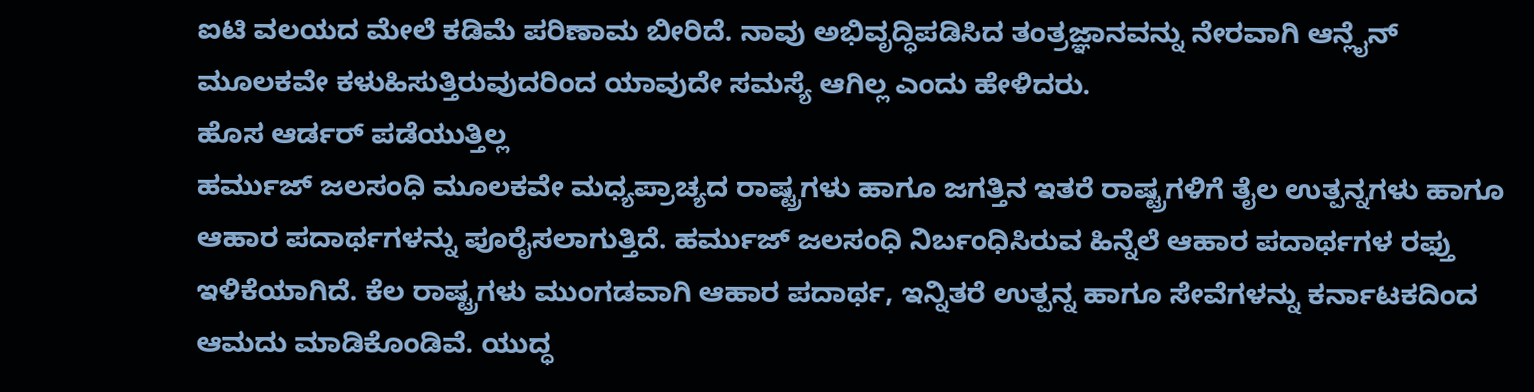ಐಟಿ ವಲಯದ ಮೇಲೆ ಕಡಿಮೆ ಪರಿಣಾಮ ಬೀರಿದೆ. ನಾವು ಅಭಿವೃದ್ಧಿಪಡಿಸಿದ ತಂತ್ರಜ್ಞಾನವನ್ನು ನೇರವಾಗಿ ಆನ್ಲೈನ್ ಮೂಲಕವೇ ಕಳುಹಿಸುತ್ತಿರುವುದರಿಂದ ಯಾವುದೇ ಸಮಸ್ಯೆ ಆಗಿಲ್ಲ ಎಂದು ಹೇಳಿದರು.
ಹೊಸ ಆರ್ಡರ್ ಪಡೆಯುತ್ತಿಲ್ಲ
ಹರ್ಮುಜ್ ಜಲಸಂಧಿ ಮೂಲಕವೇ ಮಧ್ಯಪ್ರಾಚ್ಯದ ರಾಷ್ಟ್ರಗಳು ಹಾಗೂ ಜಗತ್ತಿನ ಇತರೆ ರಾಷ್ಟ್ರಗಳಿಗೆ ತೈಲ ಉತ್ಪನ್ನಗಳು ಹಾಗೂ ಆಹಾರ ಪದಾರ್ಥಗಳನ್ನು ಪೂರೈಸಲಾಗುತ್ತಿದೆ. ಹರ್ಮುಜ್ ಜಲಸಂಧಿ ನಿರ್ಬಂಧಿಸಿರುವ ಹಿನ್ನೆಲೆ ಆಹಾರ ಪದಾರ್ಥಗಳ ರಫ್ತು ಇಳಿಕೆಯಾಗಿದೆ. ಕೆಲ ರಾಷ್ಟ್ರಗಳು ಮುಂಗಡವಾಗಿ ಆಹಾರ ಪದಾರ್ಥ, ಇನ್ನಿತರೆ ಉತ್ಪನ್ನ ಹಾಗೂ ಸೇವೆಗಳನ್ನು ಕರ್ನಾಟಕದಿಂದ ಆಮದು ಮಾಡಿಕೊಂಡಿವೆ. ಯುದ್ಧ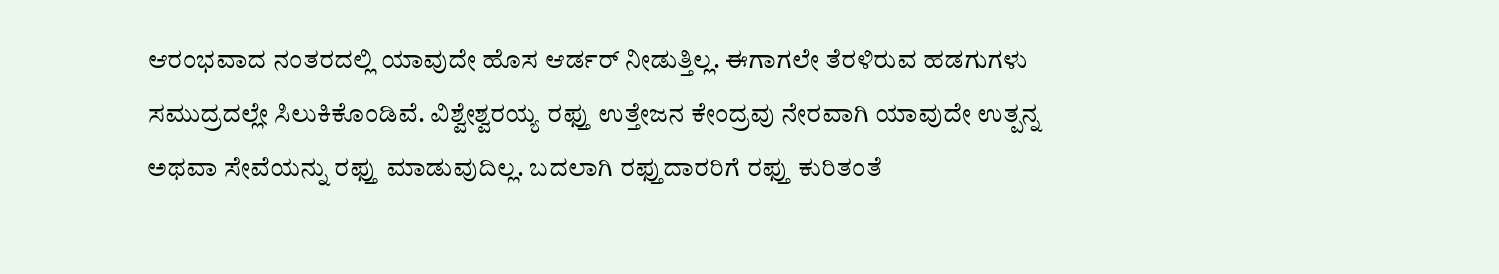ಆರಂಭವಾದ ನಂತರದಲ್ಲಿ ಯಾವುದೇ ಹೊಸ ಆರ್ಡರ್ ನೀಡುತ್ತಿಲ್ಲ. ಈಗಾಗಲೇ ತೆರಳಿರುವ ಹಡಗುಗಳು ಸಮುದ್ರದಲ್ಲೇ ಸಿಲುಕಿಕೊಂಡಿವೆ. ವಿಶ್ವೇಶ್ವರಯ್ಯ ರಫ್ತು ಉತ್ತೇಜನ ಕೇಂದ್ರವು ನೇರವಾಗಿ ಯಾವುದೇ ಉತ್ಪನ್ನ ಅಥವಾ ಸೇವೆಯನ್ನು ರಫ್ತು ಮಾಡುವುದಿಲ್ಲ. ಬದಲಾಗಿ ರಫ್ತುದಾರರಿಗೆ ರಫ್ತು ಕುರಿತಂತೆ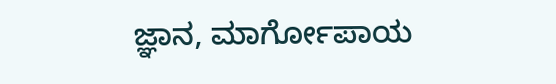ಜ್ಞಾನ, ಮಾರ್ಗೋಪಾಯ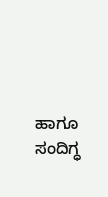ಹಾಗೂ ಸಂದಿಗ್ಧ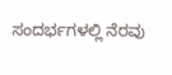ಸಂದರ್ಭಗಳಲ್ಲಿ ನೆರವು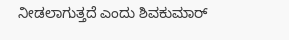ನೀಡಲಾಗುತ್ತದೆ ಎಂದು ಶಿವಕುಮಾರ್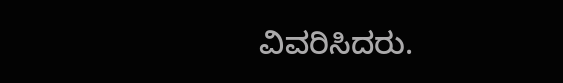ವಿವರಿಸಿದರು.